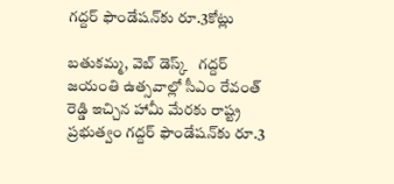గద్దర్‌ ఫౌండేషన్‌కు రూ.3కోట్లు

బతుకమ్మ, వెబ్‌ డెస్క్‌   గద్దర్‌ జయంతి ఉత్సవాల్లో సీఎం రేవంత్‌ రెడ్డి ఇచ్చిన హామీ మేరకు రాష్ట్ర ప్రభుత్వం గద్దర్‌ ఫౌండేషన్‌కు రూ.3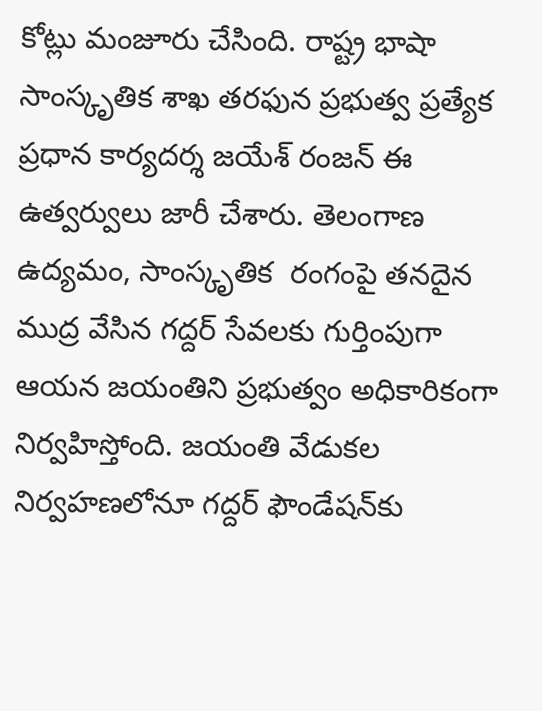కోట్లు మంజూరు చేసింది. రాష్ట్ర భాషా సాంస్కృతిక శాఖ తరఫున ప్రభుత్వ ప్రత్యేక ప్రధాన కార్యదర్శ జయేశ్‌ రంజన్‌ ఈ ఉత్వర్వులు జారీ చేశారు. తెలంగాణ ఉద్యమం, సాంస్కృతిక  రంగంపై తనదైన ముద్ర వేసిన గద్దర్‌ సేవలకు గుర్తింపుగా ఆయన జయంతిని ప్రభుత్వం అధికారికంగా నిర్వహిస్తోంది. జయంతి వేడుకల నిర్వహణలోనూ గద్దర్‌ ఫౌండేషన్‌కు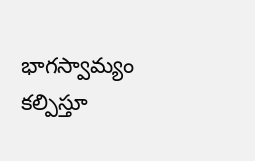భాగస్వామ్యం కల్పిస్తూ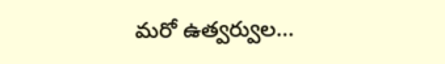మరో ఉత్వర్వుల...